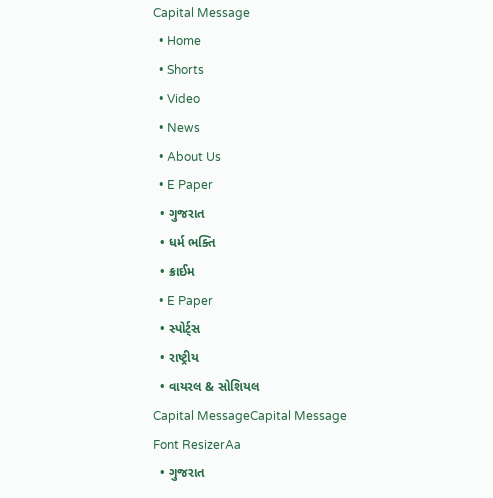Capital Message
  • Home
  • Shorts
  • Video
  • News
  • About Us
  • E Paper
  • ગુજરાત
  • ધર્મ ભક્તિ
  • ક્રાઈમ
  • E Paper
  • સ્પોર્ટ્સ
  • રાષ્ટ્રીય
  • વાયરલ & સોશિયલ
Capital MessageCapital Message
Font ResizerAa
  • ગુજરાત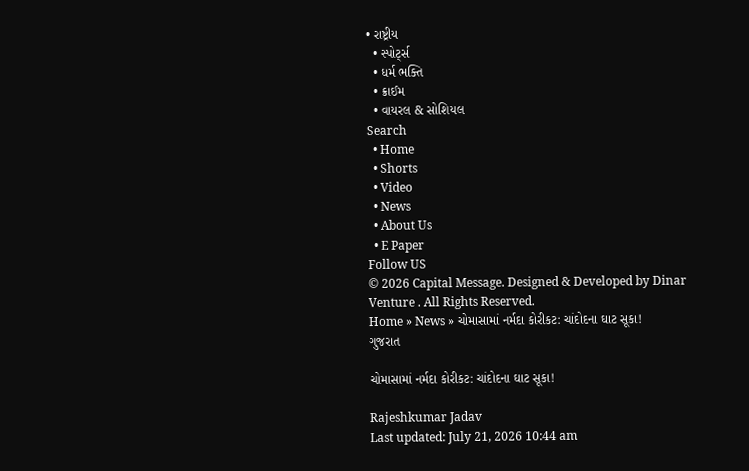• રાષ્ટ્રીય
  • સ્પોર્ટ્સ
  • ધર્મ ભક્તિ
  • ક્રાઈમ
  • વાયરલ & સોશિયલ
Search
  • Home
  • Shorts
  • Video
  • News
  • About Us
  • E Paper
Follow US
© 2026 Capital Message. Designed & Developed by Dinar Venture . All Rights Reserved.
Home » News » ચોમાસામાં નર્મદા કોરીકટ: ચાંદોદના ઘાટ સૂકા!
ગુજરાત

ચોમાસામાં નર્મદા કોરીકટ: ચાંદોદના ઘાટ સૂકા!

Rajeshkumar Jadav
Last updated: July 21, 2026 10:44 am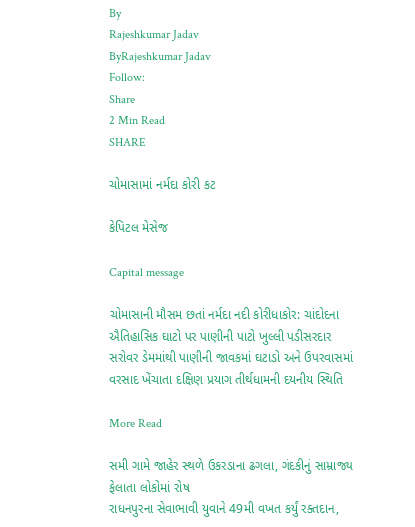By
Rajeshkumar Jadav
ByRajeshkumar Jadav
Follow:
Share
2 Min Read
SHARE

ચોમાસામાં નર્મદા કોરી કટ

કેપિટલ મેસેજ

Capital message

ચોમાસાની મૌસમ છતાં નર્મદા નદી કોરીધાકોર: ચાંદોદના ઐતિહાસિક ઘાટો પર પાણીની પાટો ખુલ્લી પડીસરદાર સરોવર ડેમમાંથી પાણીની જાવકમાં ઘટાડો અને ઉપરવાસમાં વરસાદ ખેંચાતા દક્ષિણ પ્રયાગ તીર્થધામની દયનીય સ્થિતિ

More Read

સમી ગામે જાહેર સ્થળે ઉકરડાના ઢગલા, ગંદકીનું સામ્રાજ્ય ફેલાતા લોકોમાં રોષ
રાધનપુરના સેવાભાવી યુવાને 49મી વખત કર્યું રક્તદાન,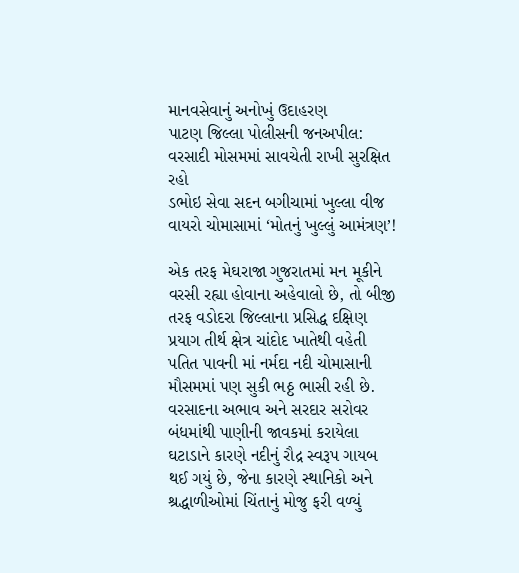માનવસેવાનું અનોખું ઉદાહરણ
પાટણ જિલ્લા પોલીસની જનઅપીલ: વરસાદી મોસમમાં સાવચેતી રાખી સુરક્ષિત રહો
ડભોઇ સેવા સદન બગીચામાં ખુલ્લા વીજ વાયરો ચોમાસામાં ‘મોતનું ખુલ્લું આમંત્રણ’!

એક તરફ મેઘરાજા ગુજરાતમાં મન મૂકીને વરસી રહ્યા હોવાના અહેવાલો છે, તો બીજી તરફ વડોદરા જિલ્લાના પ્રસિદ્ધ દક્ષિણ પ્રયાગ તીર્થ ક્ષેત્ર ચાંદોદ ખાતેથી વહેતી પતિત પાવની માં નર્મદા નદી ચોમાસાની મૌસમમાં પણ સુકી ભઠ્ઠ ભાસી રહી છે. વરસાદના અભાવ અને સરદાર સરોવર બંધમાંથી પાણીની જાવકમાં કરાયેલા ઘટાડાને કારણે નદીનું રૌદ્ર સ્વરૂપ ગાયબ થઈ ગયું છે, જેના કારણે સ્થાનિકો અને શ્રદ્ધાળીઓમાં ચિંતાનું મોજુ ફરી વળ્યું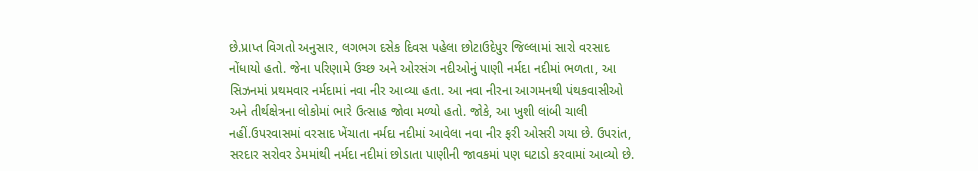છે.પ્રાપ્ત વિગતો અનુસાર, લગભગ દસેક દિવસ પહેલા છોટાઉદેપુર જિલ્લામાં સારો વરસાદ નોંધાયો હતો. જેના પરિણામે ઉચ્છ અને ઓરસંગ નદીઓનું પાણી નર્મદા નદીમાં ભળતા, આ સિઝનમાં પ્રથમવાર નર્મદામાં નવા નીર આવ્યા હતા. આ નવા નીરના આગમનથી પંથકવાસીઓ અને તીર્થક્ષેત્રના લોકોમાં ભારે ઉત્સાહ જોવા મળ્યો હતો. જોકે, આ ખુશી લાંબી ચાલી નહીં.ઉપરવાસમાં વરસાદ ખેંચાતા નર્મદા નદીમાં આવેલા નવા નીર ફરી ઓસરી ગયા છે. ઉપરાંત, સરદાર સરોવર ડેમમાંથી નર્મદા નદીમાં છોડાતા પાણીની જાવકમાં પણ ઘટાડો કરવામાં આવ્યો છે.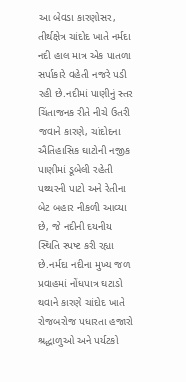આ બેવડા કારણોસર, તીર્થક્ષેત્ર ચાંદોદ ખાતે નર્મદા નદી હાલ માત્ર એક પાતળા સર્પાકારે વહેતી નજરે પડી રહી છે.નદીમાં પાણીનું સ્તર ચિંતાજનક રીતે નીચે ઉતરી જવાને કારણે, ચાંદોદના ઐતિહાસિક ઘાટોની નજીક પાણીમાં ડૂબેલી રહેતી પથ્થરની પાટો અને રેતીના બેટ બહાર નીકળી આવ્યા છે, જે નદીની દયનીય સ્થિતિ સ્પષ્ટ કરી રહ્યા છે.નર્મદા નદીના મુખ્ય જળ પ્રવાહમાં નોંધપાત્ર ઘટાડો થવાને કારણે ચાંદોદ ખાતે રોજબરોજ પધારતા હજારો શ્રદ્ધાળુઓ અને પર્યટકો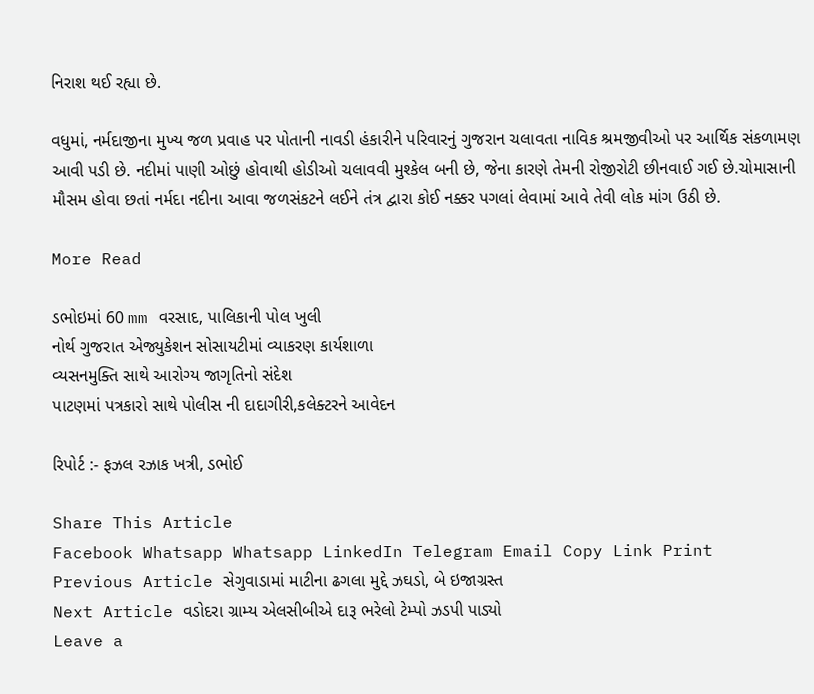નિરાશ થઈ રહ્યા છે.

વધુમાં, નર્મદાજીના મુખ્ય જળ પ્રવાહ પર પોતાની નાવડી હંકારીને પરિવારનું ગુજરાન ચલાવતા નાવિક શ્રમજીવીઓ પર આર્થિક સંકળામણ આવી પડી છે. નદીમાં પાણી ઓછું હોવાથી હોડીઓ ચલાવવી મુશ્કેલ બની છે, જેના કારણે તેમની રોજીરોટી છીનવાઈ ગઈ છે.ચોમાસાની મૌસમ હોવા છતાં નર્મદા નદીના આવા જળસંકટને લઈને તંત્ર દ્વારા કોઈ નક્કર પગલાં લેવામાં આવે તેવી લોક માંગ ઉઠી છે.

More Read

ડભોઇમાં 60 mm વરસાદ, પાલિકાની પોલ ખુલી
નોર્થ ગુજરાત એજ્યુકેશન સોસાયટીમાં વ્યાકરણ કાર્યશાળા
વ્યસનમુક્તિ સાથે આરોગ્ય જાગૃતિનો સંદેશ
પાટણમાં પત્રકારો સાથે પોલીસ ની દાદાગીરી,કલેક્ટરને આવેદન

રિપોર્ટ :- ફઝલ રઝાક ખત્રી, ડભોઈ

Share This Article
Facebook Whatsapp Whatsapp LinkedIn Telegram Email Copy Link Print
Previous Article સેગુવાડામાં માટીના ઢગલા મુદ્દે ઝઘડો, બે ઇજાગ્રસ્ત
Next Article વડોદરા ગ્રામ્ય એલસીબીએ દારૂ ભરેલો ટેમ્પો ઝડપી પાડ્યો
Leave a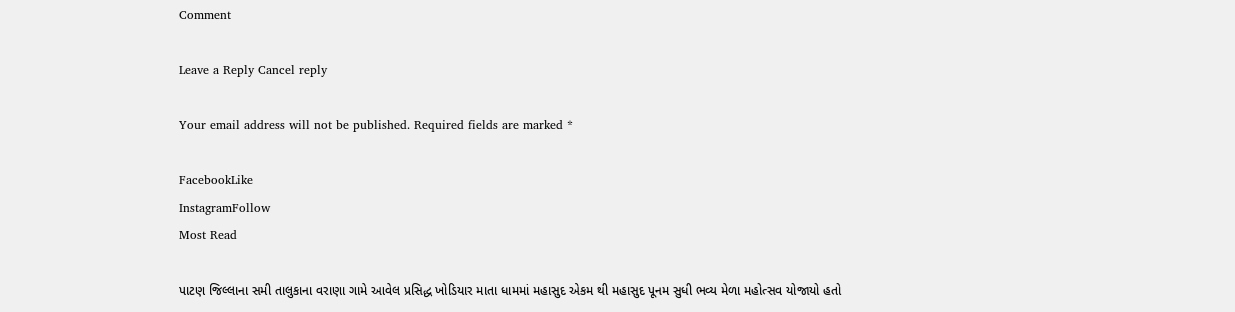Comment

Leave a Reply Cancel reply

Your email address will not be published. Required fields are marked *

FacebookLike
InstagramFollow
Most Read

પાટણ જિલ્લાના સમી તાલુકાના વરાણા ગામે આવેલ પ્રસિદ્ધ ખોડિયાર માતા ધામમાં મહાસુદ એકમ થી મહાસુદ પૂનમ સુધી ભવ્ય મેળા મહોત્સવ યોજાયો હતો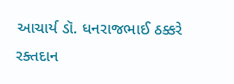આચાર્ય ડૉ. ધનરાજભાઈ ઠક્કરે રક્તદાન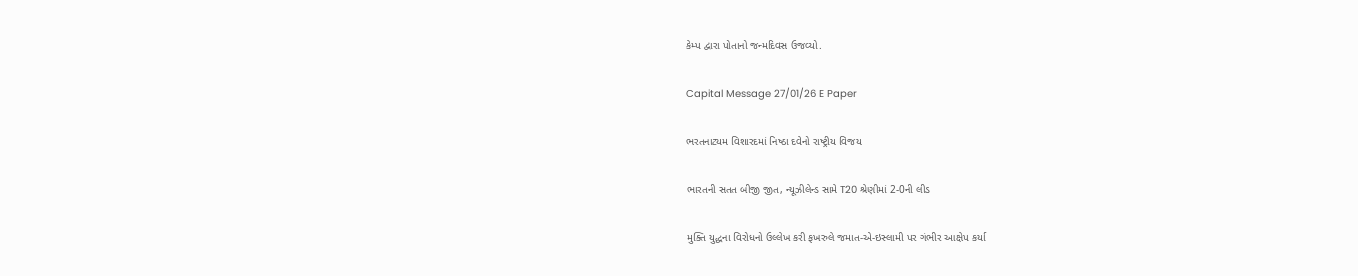કેમ્પ દ્વારા પોતાનો જન્મદિવસ ઉજવ્યો.

Capital Message 27/01/26 E Paper

ભરતનાટ્યમ વિશારદમાં નિષ્ઠા દવેનો રાષ્ટ્રીય વિજય

ભારતની સતત બીજી જીત, ન્યૂઝીલેન્ડ સામે T20 શ્રેણીમાં 2-0ની લીડ

મુક્તિ યુદ્ધના વિરોધનો ઉલ્લેખ કરી ફખરુલે જમાત-એ-ઇસ્લામી પર ગંભીર આક્ષેપ કર્યા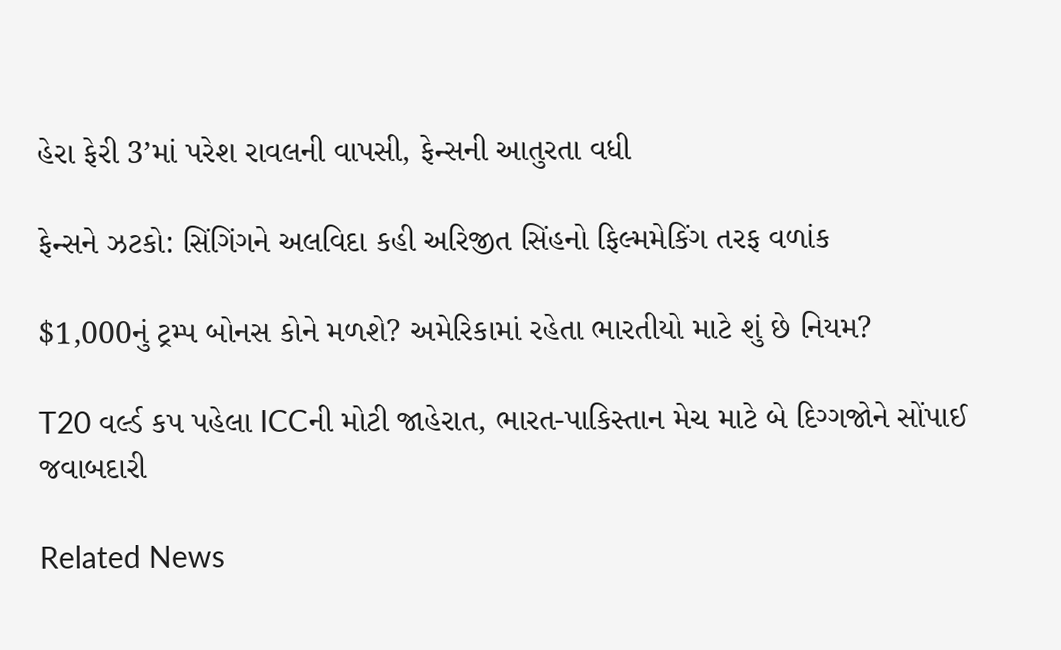હેરા ફેરી 3’માં પરેશ રાવલની વાપસી, ફેન્સની આતુરતા વધી

ફેન્સને ઝટકો: સિંગિંગને અલવિદા કહી અરિજીત સિંહનો ફિલ્મમેકિંગ તરફ વળાંક

$1,000નું ટ્રમ્પ બોનસ કોને મળશે? અમેરિકામાં રહેતા ભારતીયો માટે શું છે નિયમ?

T20 વર્લ્ડ કપ પહેલા ICCની મોટી જાહેરાત, ભારત-પાકિસ્તાન મેચ માટે બે દિગ્ગજોને સોંપાઈ જવાબદારી

Related News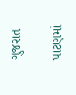ગુજરાત

પાટણમાં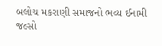બલોચ મકરાણી સમાજનો ભવ્ય ઈનામી જલ્સો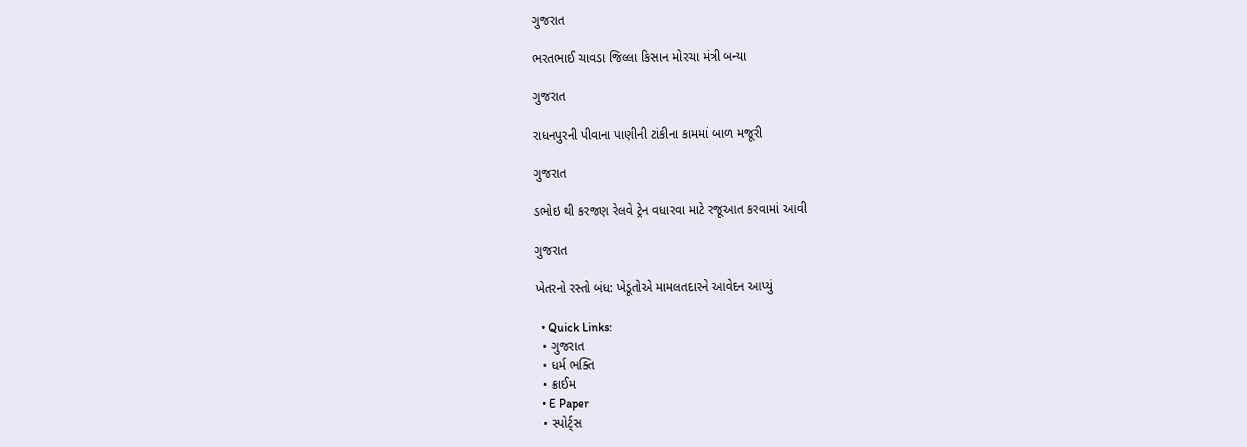ગુજરાત

ભરતભાઈ ચાવડા જિલ્લા કિસાન મોરચા મંત્રી બન્યા

ગુજરાત

રાધનપુરની પીવાના પાણીની ટાંકીના કામમાં બાળ મજૂરી

ગુજરાત

ડભોઇ થી કરજણ રેલવે ટ્રેન વધારવા માટે રજૂઆત કરવામાં આવી

ગુજરાત

ખેતરનો રસ્તો બંધ: ખેડૂતોએ મામલતદારને આવેદન આપ્યું

  • Quick Links:
  • ગુજરાત
  • ધર્મ ભક્તિ
  • ક્રાઈમ
  • E Paper
  • સ્પોર્ટ્સ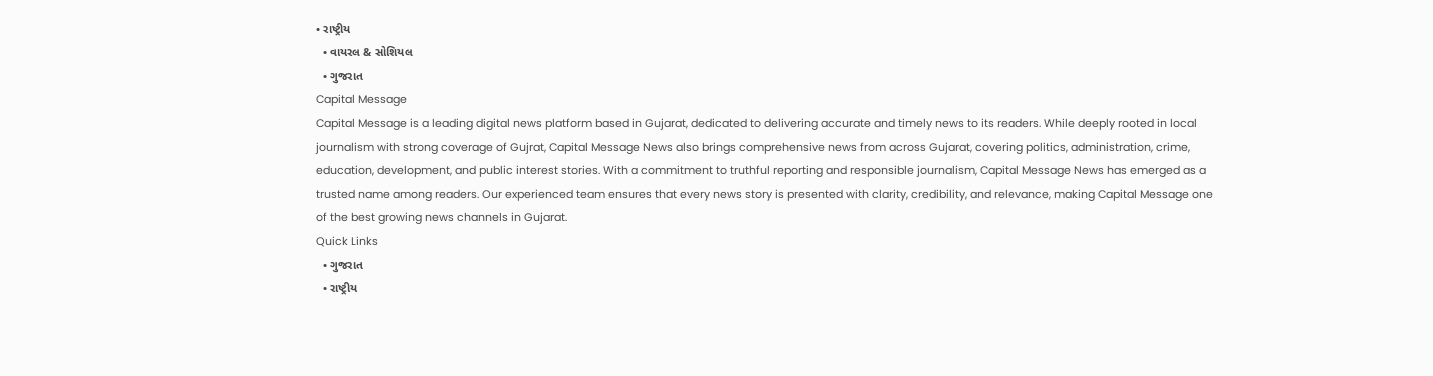• રાષ્ટ્રીય
  • વાયરલ & સોશિયલ
  • ગુજરાત
Capital Message
Capital Message is a leading digital news platform based in Gujarat, dedicated to delivering accurate and timely news to its readers. While deeply rooted in local journalism with strong coverage of Gujrat, Capital Message News also brings comprehensive news from across Gujarat, covering politics, administration, crime, education, development, and public interest stories. With a commitment to truthful reporting and responsible journalism, Capital Message News has emerged as a trusted name among readers. Our experienced team ensures that every news story is presented with clarity, credibility, and relevance, making Capital Message one of the best growing news channels in Gujarat.
Quick Links
  • ગુજરાત
  • રાષ્ટ્રીય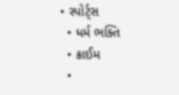• સ્પોર્ટ્સ
  • ધર્મ ભક્તિ
  • ક્રાઈમ
  •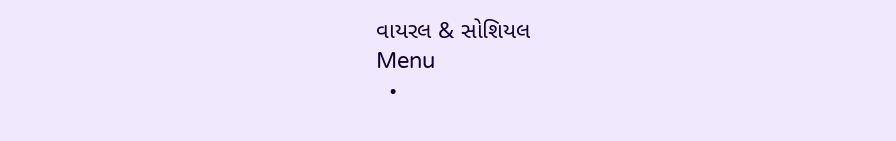વાયરલ & સોશિયલ
Menu
  •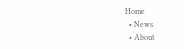Home
  • News
  • About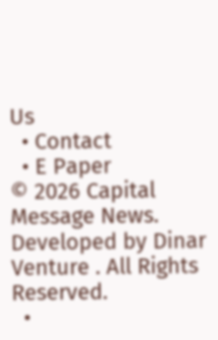Us
  • Contact
  • E Paper
© 2026 Capital Message News. Developed by Dinar Venture . All Rights Reserved.
  •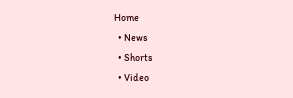Home
  • News
  • Shorts
  • Video